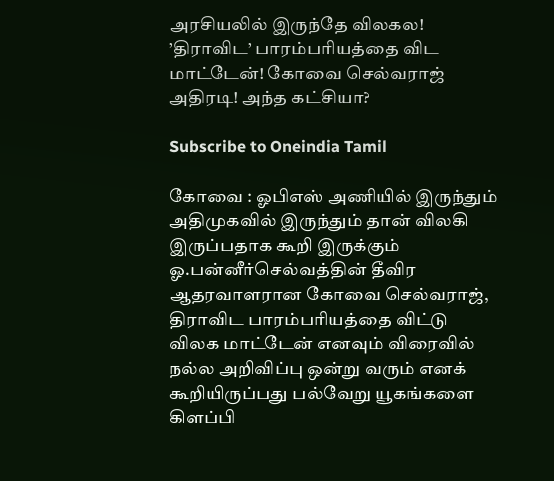அரசியலில் இருந்தே விலகல! ’திராவிட’ பாரம்பரியத்தை விட மாட்டேன்! கோவை செல்வராஜ் அதிரடி! அந்த கட்சியா?

Subscribe to Oneindia Tamil

கோவை : ஓபிஎஸ் அணியில் இருந்தும் அதிமுகவில் இருந்தும் தான் விலகி இருப்பதாக கூறி இருக்கும் ஓ.பன்னீர்செல்வத்தின் தீவிர ஆதரவாளரான கோவை செல்வராஜ், திராவிட பாரம்பரியத்தை விட்டு விலக மாட்டேன் எனவும் விரைவில் நல்ல அறிவிப்பு ஒன்று வரும் எனக் கூறியிருப்பது பல்வேறு யூகங்களை கிளப்பி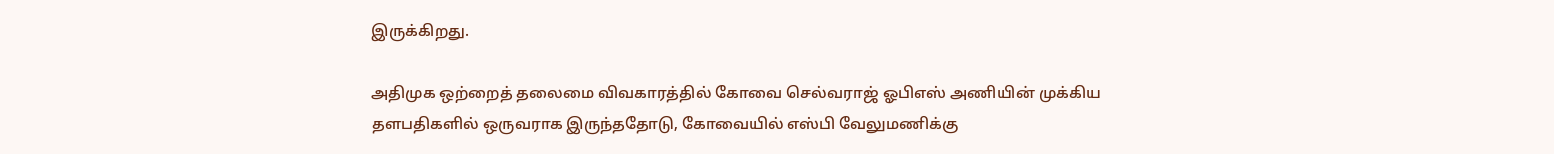இருக்கிறது.

அதிமுக ஒற்றைத் தலைமை விவகாரத்தில் கோவை செல்வராஜ் ஓபிஎஸ் அணியின் முக்கிய தளபதிகளில் ஒருவராக இருந்ததோடு, கோவையில் எஸ்பி வேலுமணிக்கு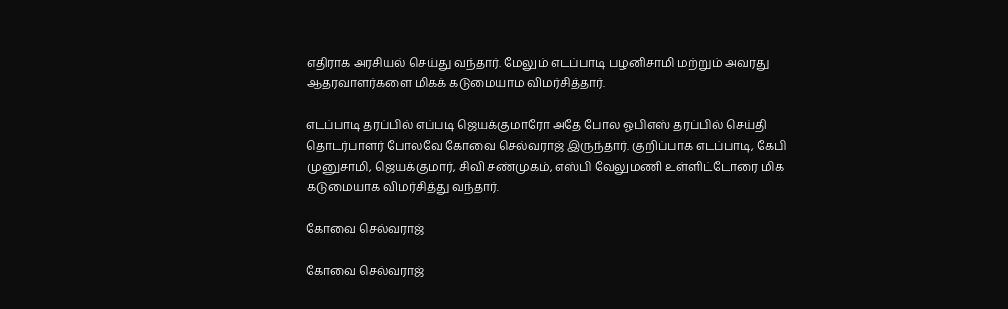எதிராக அரசியல் செய்து வந்தார். மேலும் எடப்பாடி பழனிசாமி மற்றும் அவரது ஆதரவாளர்களை மிகக் கடுமையாம விமர்சித்தார்.

எடப்பாடி தரப்பில் எப்படி ஜெயக்குமாரோ அதே போல ஓபிஎஸ் தரப்பில் செய்தி தொடர்பாளர் போலவே கோவை செல்வராஜ் இருந்தார். குறிப்பாக எடப்பாடி, கேபி முனுசாமி, ஜெயக்குமார், சிவி சண்முகம், எஸ்பி வேலுமணி உள்ளிட்டோரை மிக கடுமையாக விமர்சித்து வந்தார்.

கோவை செல்வராஜ்

கோவை செல்வராஜ்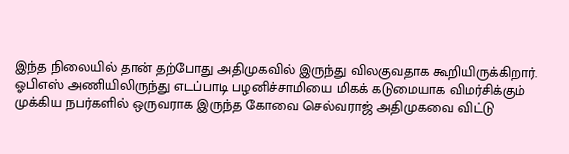இந்த நிலையில் தான் தற்போது அதிமுகவில் இருந்து விலகுவதாக கூறியிருக்கிறார். ஓபிஎஸ் அணியிலிருந்து எடப்பாடி பழனிச்சாமியை மிகக் கடுமையாக விமர்சிக்கும் முக்கிய நபர்களில் ஒருவராக இருந்த கோவை செல்வராஜ் அதிமுகவை விட்டு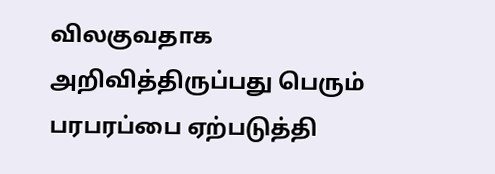விலகுவதாக அறிவித்திருப்பது பெரும் பரபரப்பை ஏற்படுத்தி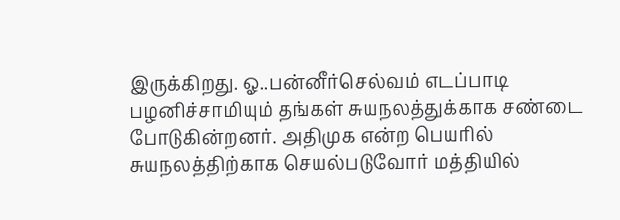இருக்கிறது. ஓ..பன்னீர்செல்வம் எடப்பாடி பழனிச்சாமியும் தங்கள் சுயநலத்துக்காக சண்டை போடுகின்றனர். அதிமுக என்ற பெயரில் சுயநலத்திற்காக செயல்படுவோர் மத்தியில்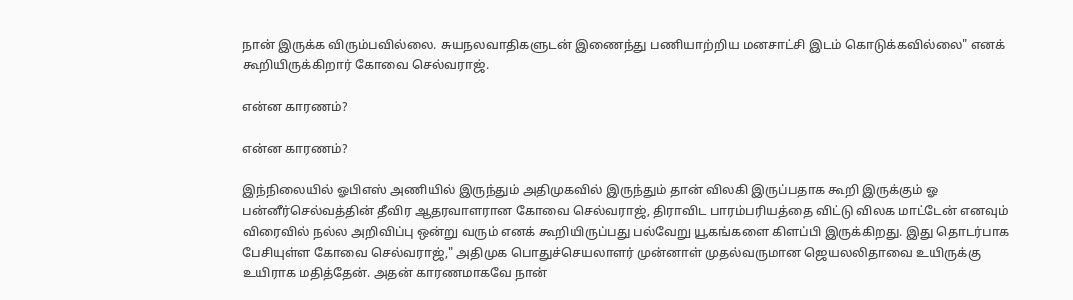நான் இருக்க விரும்பவில்லை. சுயநலவாதிகளுடன் இணைந்து பணியாற்றிய மனசாட்சி இடம் கொடுக்கவில்லை" எனக் கூறியிருக்கிறார் கோவை செல்வராஜ்.

என்ன காரணம்?

என்ன காரணம்?

இந்நிலையில் ஓபிஎஸ் அணியில் இருந்தும் அதிமுகவில் இருந்தும் தான் விலகி இருப்பதாக கூறி இருக்கும் ஓ பன்னீர்செல்வத்தின் தீவிர ஆதரவாளரான கோவை செல்வராஜ், திராவிட பாரம்பரியத்தை விட்டு விலக மாட்டேன் எனவும் விரைவில் நல்ல அறிவிப்பு ஒன்று வரும் எனக் கூறியிருப்பது பல்வேறு யூகங்களை கிளப்பி இருக்கிறது. இது தொடர்பாக பேசியுள்ள கோவை செல்வராஜ்," அதிமுக பொதுச்செயலாளர் முன்னாள் முதல்வருமான ஜெயலலிதாவை உயிருக்கு உயிராக மதித்தேன். அதன் காரணமாகவே நான்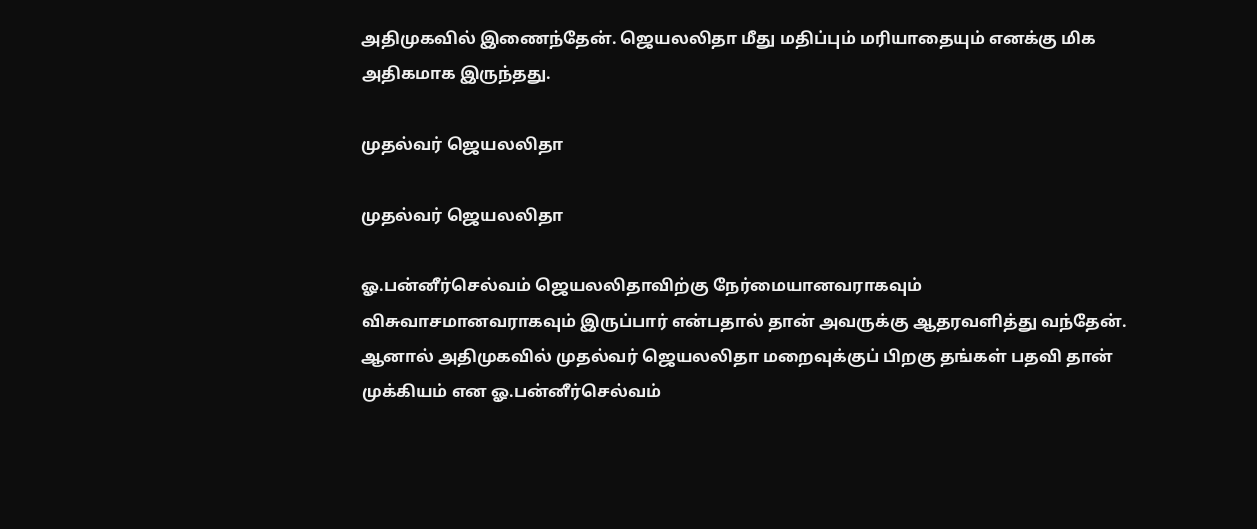அதிமுகவில் இணைந்தேன். ஜெயலலிதா மீது மதிப்பும் மரியாதையும் எனக்கு மிக அதிகமாக இருந்தது.

முதல்வர் ஜெயலலிதா

முதல்வர் ஜெயலலிதா

ஓ.பன்னீர்செல்வம் ஜெயலலிதாவிற்கு நேர்மையானவராகவும் விசுவாசமானவராகவும் இருப்பார் என்பதால் தான் அவருக்கு ஆதரவளித்து வந்தேன். ஆனால் அதிமுகவில் முதல்வர் ஜெயலலிதா மறைவுக்குப் பிறகு தங்கள் பதவி தான் முக்கியம் என ஓ.பன்னீர்செல்வம்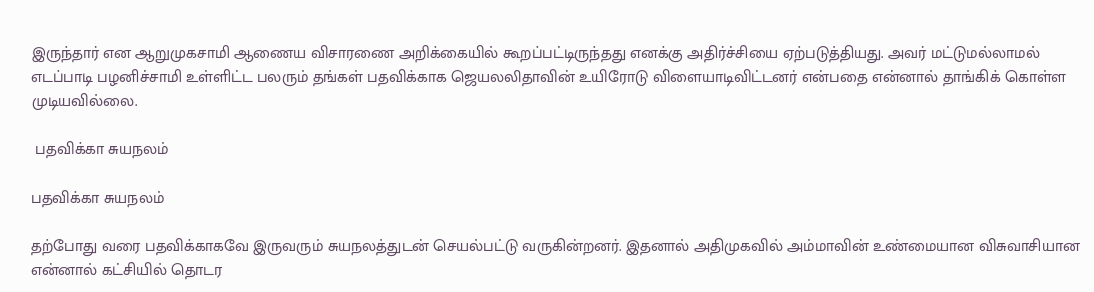இருந்தார் என ஆறுமுகசாமி ஆணைய விசாரணை அறிக்கையில் கூறப்பட்டிருந்தது எனக்கு அதிர்ச்சியை ஏற்படுத்தியது. அவர் மட்டுமல்லாமல் எடப்பாடி பழனிச்சாமி உள்ளிட்ட பலரும் தங்கள் பதவிக்காக ஜெயலலிதாவின் உயிரோடு விளையாடிவிட்டனர் என்பதை என்னால் தாங்கிக் கொள்ள முடியவில்லை.

 பதவிக்கா சுயநலம்

பதவிக்கா சுயநலம்

தற்போது வரை பதவிக்காகவே இருவரும் சுயநலத்துடன் செயல்பட்டு வருகின்றனர். இதனால் அதிமுகவில் அம்மாவின் உண்மையான விசுவாசியான என்னால் கட்சியில் தொடர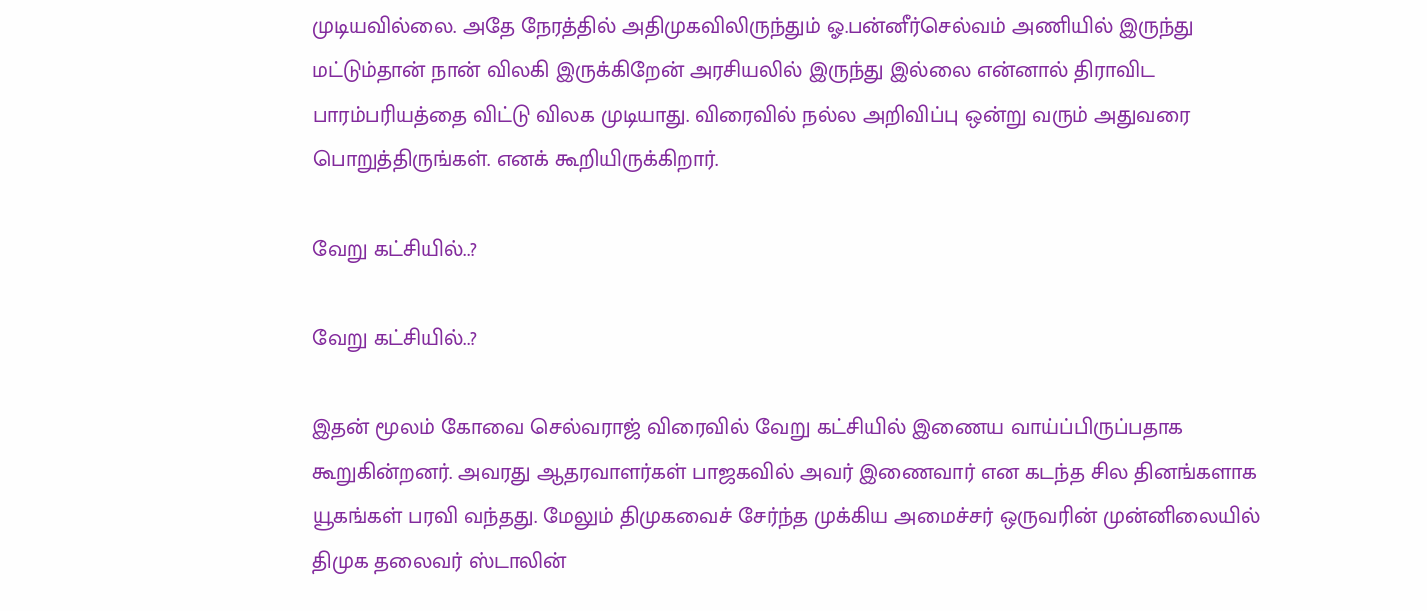முடியவில்லை. அதே நேரத்தில் அதிமுகவிலிருந்தும் ஓ.பன்னீர்செல்வம் அணியில் இருந்து மட்டும்தான் நான் விலகி இருக்கிறேன் அரசியலில் இருந்து இல்லை என்னால் திராவிட பாரம்பரியத்தை விட்டு விலக முடியாது. விரைவில் நல்ல அறிவிப்பு ஒன்று வரும் அதுவரை பொறுத்திருங்கள். எனக் கூறியிருக்கிறார்.

வேறு கட்சியில்..?

வேறு கட்சியில்..?

இதன் மூலம் கோவை செல்வராஜ் விரைவில் வேறு கட்சியில் இணைய வாய்ப்பிருப்பதாக கூறுகின்றனர். அவரது ஆதரவாளர்கள் பாஜகவில் அவர் இணைவார் என கடந்த சில தினங்களாக யூகங்கள் பரவி வந்தது. மேலும் திமுகவைச் சேர்ந்த முக்கிய அமைச்சர் ஒருவரின் முன்னிலையில் திமுக தலைவர் ஸ்டாலின்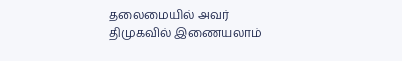தலைமையில் அவர் திமுகவில் இணையலாம்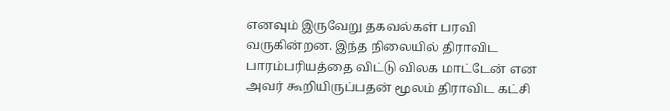எனவும் இருவேறு தகவல்கள் பரவி வருகின்றன. இந்த நிலையில் திராவிட பாரம்பரியத்தை விட்டு விலக மாட்டேன் என அவர் கூறியிருப்பதன் மூலம் திராவிட கட்சி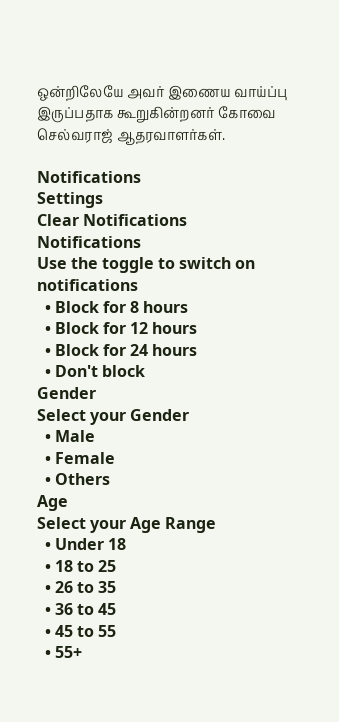ஒன்றிலேயே அவர் இணைய வாய்ப்பு இருப்பதாக கூறுகின்றனர் கோவை செல்வராஜ் ஆதரவாளர்கள்.

Notifications
Settings
Clear Notifications
Notifications
Use the toggle to switch on notifications
  • Block for 8 hours
  • Block for 12 hours
  • Block for 24 hours
  • Don't block
Gender
Select your Gender
  • Male
  • Female
  • Others
Age
Select your Age Range
  • Under 18
  • 18 to 25
  • 26 to 35
  • 36 to 45
  • 45 to 55
  • 55+